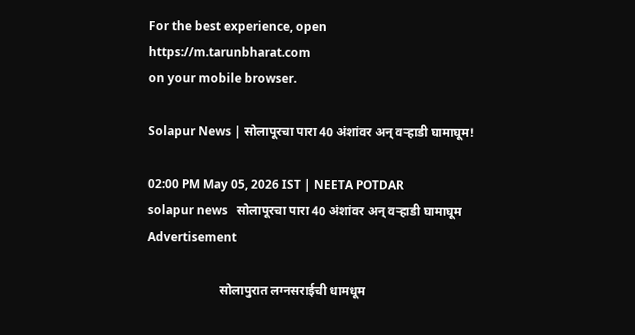For the best experience, open
https://m.tarunbharat.com
on your mobile browser.

Solapur News | सोलापूरचा पारा 40 अंशांवर अन् वऱ्हाडी घामाघूम!

02:00 PM May 05, 2026 IST | NEETA POTDAR
solapur news   सोलापूरचा पारा 40 अंशांवर अन् वऱ्हाडी घामाघूम
Advertisement

                       सोलापुरात लग्नसराईची धामधूम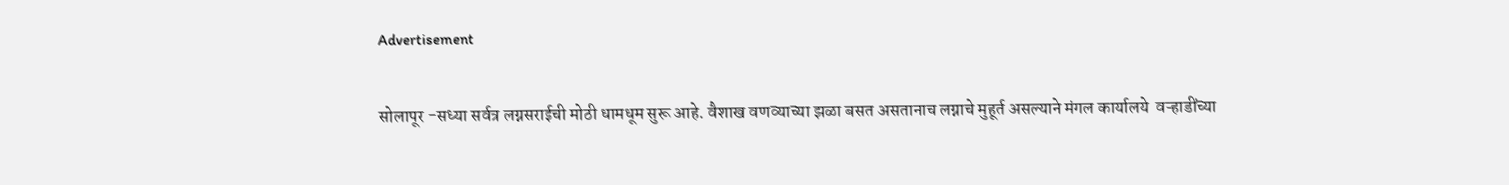Advertisement

सोलापूर -सध्या सर्वत्र लग्नसराईची मोठी धामधूम सुरू आहे. वैशाख वणव्याच्या झळा बसत असतानाच लग्नाचे मुहूर्त असल्याने मंगल कार्यालये  वऱ्हाडींच्या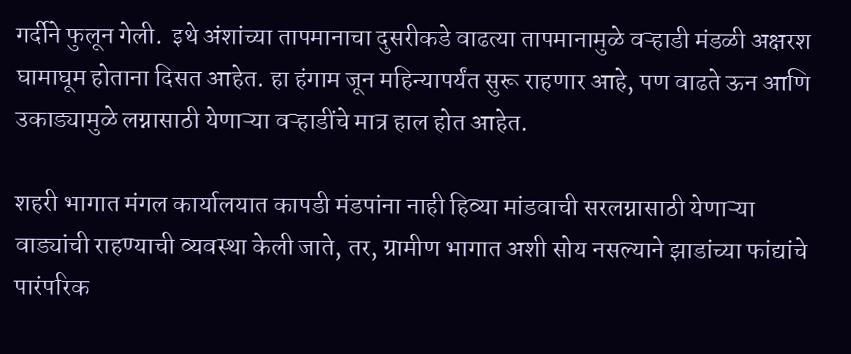गर्दीने फुलून गेली.  इथे अंशांच्या तापमानाचा दुसरीकडे वाढत्या तापमानामुळे वऱ्हाडी मंडळी अक्षरश घामाघूम होताना दिसत आहेत. हा हंगाम जून महिन्यापर्यंत सुरू राहणार आहे, पण वाढते ऊन आणि उकाड्यामुळे लग्नासाठी येणाऱ्या वऱ्हाडींचे मात्र हाल होत आहेत.

शहरी भागात मंगल कार्यालयात कापडी मंडपांना नाही हिव्या मांडवाची सरलग्नासाठी येणाऱ्या वाड्यांची राहण्याची व्यवस्था केली जाते, तर, ग्रामीण भागात अशी सोय नसल्याने झाडांच्या फांद्यांचे पारंपरिक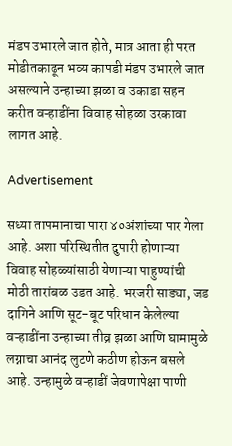मंडप उभारले जात होते, मात्र आता ही परत मोडीतकाढून भव्य कापडी मंडप उभारले जात असल्याने उन्हाच्या झळा व उकाडा सहन करीत वऱ्हाडींना विवाह सोहळा उरकावा लागत आहे.

Advertisement

सध्या तापमानाचा पारा ४०अंशांच्या पार गेला आहे. अशा परिस्थितीत दुपारी होणाऱ्या विवाह सोहळ्यांसाठी येणाऱ्या पाहुण्यांची मोठी तारांबळ उडत आहे. भरजरी साड्या, जड दागिने आणि सूट-बूट परिधान केलेल्या वऱ्हाडींना उन्हाच्या तीव्र झळा आणि घामामुळे लग्नाचा आनंद लुटणे कठीण होऊन बसले आहे. उन्हामुळे वऱ्हाडीं जेवणापेक्षा पाणी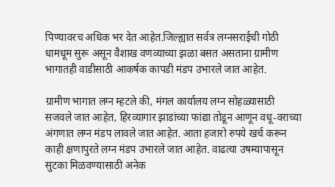पिण्यावरच अधिक भर देत आहेत.जिल्ह्यात सर्वत्र लग्नसराईची गोठी धामधूम सुरू असून वैशाख वणव्याच्या झळा बसत असताना ग्रामीण भागातही वाडीसाठी आकर्षक कापडी मंडप उभारले जात आहेत.

ग्रामीण भागात लग्न म्हटले की, मंगल कार्यालय लग्न सोहळ्यासाठी सजवले जात आहेत, हिरव्यागार झाडांच्या फांद्या तोडून आणून वधू-वराच्या अंगणात लग्न मंडप लावले जात आहेत. आता हजारो रुपये खर्च करून काही क्षणापुरते लग्न मंडप उभारले जात आहेत. वाढत्या उषम्यापासून सुटका मिळवण्यासाठी अनेक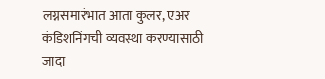लग्नसमारंभात आता कुलर, एअर कंडिशनिंगची व्यवस्था करण्यासाठी जादा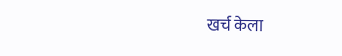खर्च केला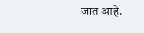जात आहे.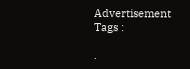Advertisement
Tags :

.